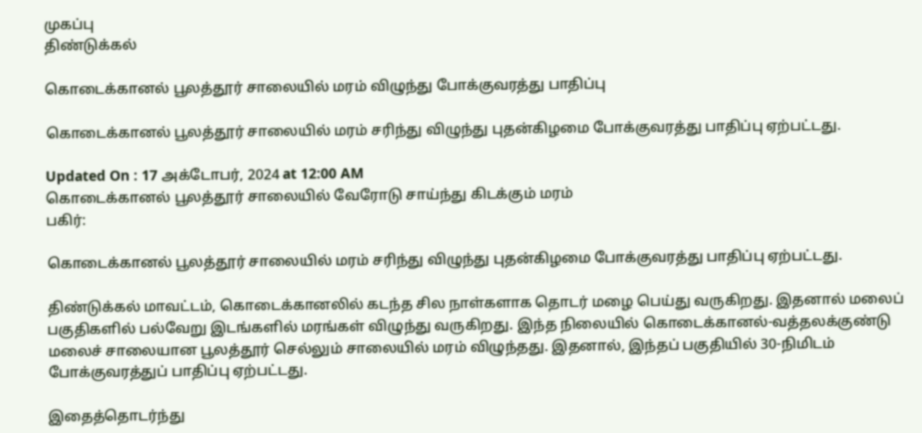முகப்பு
திண்டுக்கல்

கொடைக்கானல் பூலத்தூர் சாலையில் மரம் விழுந்து போக்குவரத்து பாதிப்பு

கொடைக்கானல் பூலத்தூர் சாலையில் மரம் சரிந்து விழுந்து புதன்கிழமை போக்குவரத்து பாதிப்பு ஏற்பட்டது.

Updated On : 17 அக்டோபர், 2024 at 12:00 AM
கொடைக்கானல் பூலத்தூர் சாலையில் வேரோடு சாய்ந்து கிடக்கும் மரம்
பகிர்:

கொடைக்கானல் பூலத்தூர் சாலையில் மரம் சரிந்து விழுந்து புதன்கிழமை போக்குவரத்து பாதிப்பு ஏற்பட்டது.

திண்டுக்கல் மாவட்டம், கொடைக்கானலில் கடந்த சில நாள்களாக தொடர் மழை பெய்து வருகிறது. இதனால் மலைப் பகுதிகளில் பல்வேறு இடங்களில் மரங்கள் விழுந்து வருகிறது. இந்த நிலையில் கொடைக்கானல்-வத்தலக்குண்டு மலைச் சாலையான பூலத்தூர் செல்லும் சாலையில் மரம் விழுந்தது. இதனால், இந்தப் பகுதியில் 30-நிமிடம் போக்குவரத்துப் பாதிப்பு ஏற்பட்டது.

இதைத்தொடர்ந்து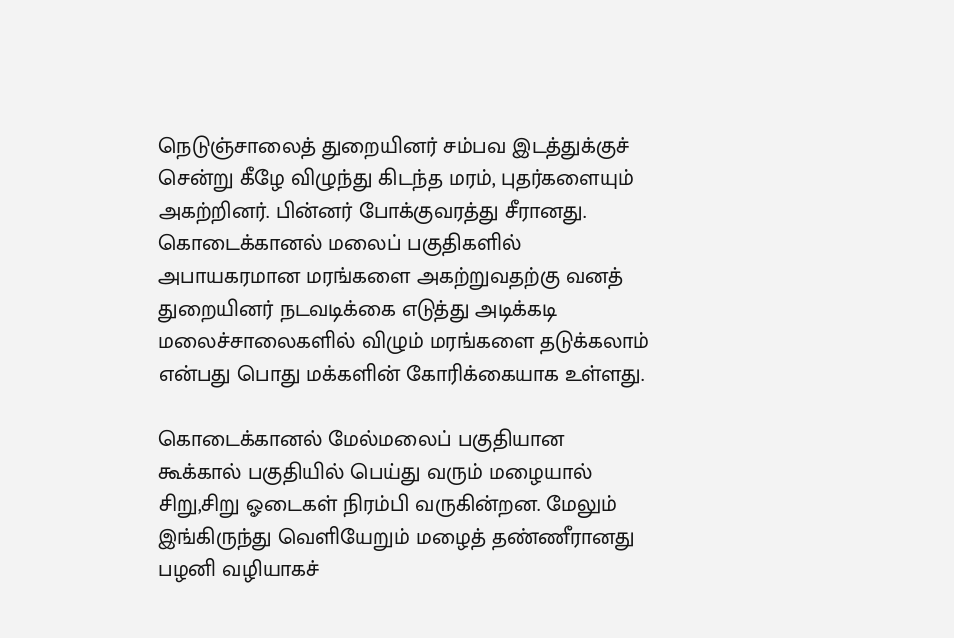நெடுஞ்சாலைத் துறையினர் சம்பவ இடத்துக்குச் சென்று கீழே விழுந்து கிடந்த மரம், புதர்களையும் அகற்றினர். பின்னர் போக்குவரத்து சீரானது. கொடைக்கானல் மலைப் பகுதிகளில் அபாயகரமான மரங்களை அகற்றுவதற்கு வனத் துறையினர் நடவடிக்கை எடுத்து அடிக்கடி மலைச்சாலைகளில் விழும் மரங்களை தடுக்கலாம் என்பது பொது மக்களின் கோரிக்கையாக உள்ளது.

கொடைக்கானல் மேல்மலைப் பகுதியான கூக்கால் பகுதியில் பெய்து வரும் மழையால் சிறு,சிறு ஓடைகள் நிரம்பி வருகின்றன. மேலும் இங்கிருந்து வெளியேறும் மழைத் தண்ணீரானது பழனி வழியாகச்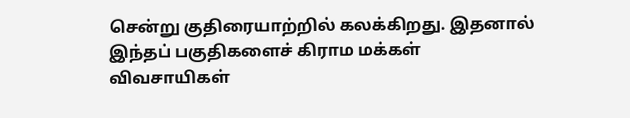சென்று குதிரையாற்றில் கலக்கிறது. இதனால் இந்தப் பகுதிகளைச் கிராம மக்கள் விவசாயிகள்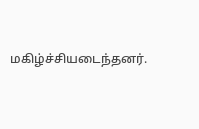மகிழ்ச்சியடைந்தனர்.